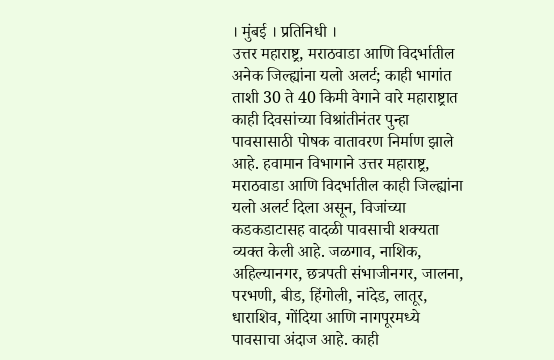। मुंबई । प्रतिनिधी ।
उत्तर महाराष्ट्र, मराठवाडा आणि विदर्भातील अनेक जिल्ह्यांना यलो अलर्ट; काही भागांत ताशी 30 ते 40 किमी वेगाने वारे महाराष्ट्रात काही दिवसांच्या विश्रांतीनंतर पुन्हा पावसासाठी पोषक वातावरण निर्माण झाले आहे. हवामान विभागाने उत्तर महाराष्ट्र, मराठवाडा आणि विदर्भातील काही जिल्ह्यांना यलो अलर्ट दिला असून, विजांच्या कडकडाटासह वादळी पावसाची शक्यता व्यक्त केली आहे. जळगाव, नाशिक, अहिल्यानगर, छत्रपती संभाजीनगर, जालना, परभणी, बीड, हिंगोली, नांदेड, लातूर, धाराशिव, गोंदिया आणि नागपूरमध्ये पावसाचा अंदाज आहे. काही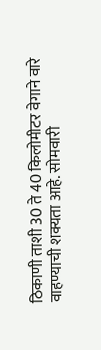ठिकाणी ताशी 30 ते 40 किलोमीटर वेगाने वारे वाहण्याची शक्यता आहे. सोमवारी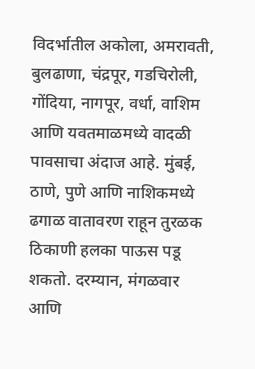विदर्भातील अकोला, अमरावती, बुलढाणा, चंद्रपूर, गडचिरोली, गोंदिया, नागपूर, वर्धा, वाशिम आणि यवतमाळमध्ये वादळी पावसाचा अंदाज आहे. मुंबई, ठाणे, पुणे आणि नाशिकमध्ये ढगाळ वातावरण राहून तुरळक ठिकाणी हलका पाऊस पडू शकतो. दरम्यान, मंगळवार आणि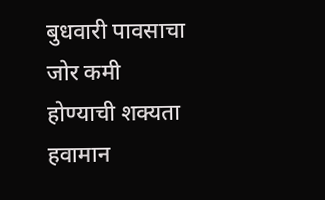बुधवारी पावसाचा जोर कमी होण्याची शक्यता हवामान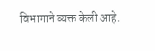विभागाने व्यक्त केली आहे.